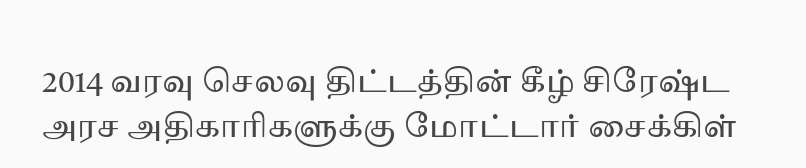2014 வரவு செலவு திட்டத்தின் கீழ் சிரேஷ்ட அரச அதிகாரிகளுக்கு மோட்டார் சைக்கிள்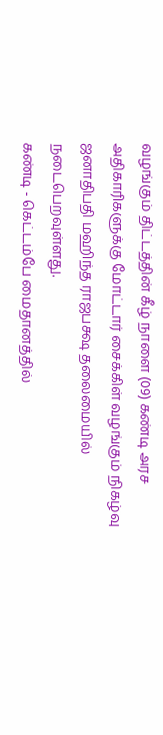வழங்கும் திட்டத்தின் கீழ் நாளை (09) கண்டி அரச அதிகாரிகளுக்கு மோட்டார் சைக்கிள் வழங்கும் நிகழ்வு ஜனாதிபதி மஹிந்த ராஜபக்ஷ தலைமையில் நடைபெறவுள்ளது.
கண்டி - கெட்டம்பே மைதானத்தில்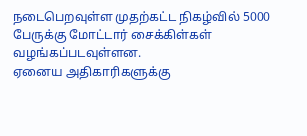நடைபெறவுள்ள முதற்கட்ட நிகழ்வில் 5000 பேருக்கு மோட்டார் சைக்கிள்கள் வழங்கப்படவுள்ளன.
ஏனைய அதிகாரிகளுக்கு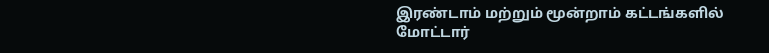இரண்டாம் மற்றும் மூன்றாம் கட்டங்களில் மோட்டார்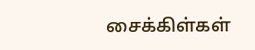சைக்கிள்கள்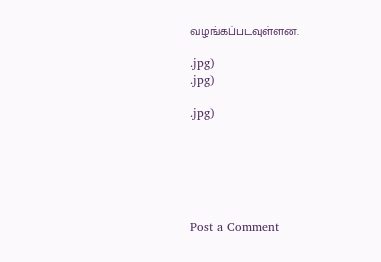வழங்கப்படவுள்ளன.

.jpg)
.jpg)

.jpg)






Post a Comment